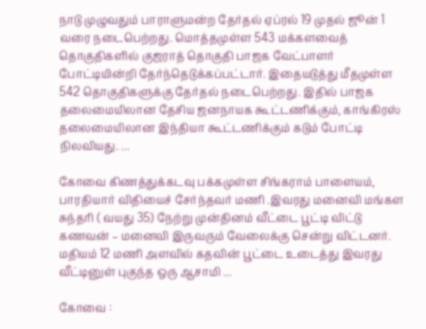நாடு முழுவதும் பாராளுமன்ற தேர்தல் ஏப்ரல் 19 முதல் ஜூன் 1 வரை நடைபெற்றது. மொத்தமுள்ள 543 மக்களவைத் தொகுதிகளில் குஜராத் தொகுதி பாஜக வேட்பாளர் போட்டியின்றி தேர்ந்தெடுக்கப்பட்டார். இதையடுத்து மீதமுள்ள 542 தொகுதிகளுக்கு தேர்தல் நடைபெற்றது. இதில் பாஜக தலைமையிலான தேசிய ஜனநாயக கூட்டணிக்கும், காங்கிரஸ் தலைமையிலான இந்தியா கூட்டணிக்கும் கடும் போட்டி நிலவியது. ...

கோவை கிணத்துக்கடவு பக்கமுள்ள சிங்கராம் பாளையம், பாரதியார் விதியைச் சேர்ந்தவர் மணி .இவரது மனைவி மங்கள சுந்தரி ( வயது 35) நேற்று முன்தினம் வீட்டை பூட்டி விட்டு கணவன் – மனைவி இருவரும் வேலைக்கு சென்று விட்டனர். மதியம் 12 மணி அளவில் கதவின் பூட்டை உடைத்து இவரது வீட்டினுள் புகுந்த ஒரு ஆசாமி ...

கோவை :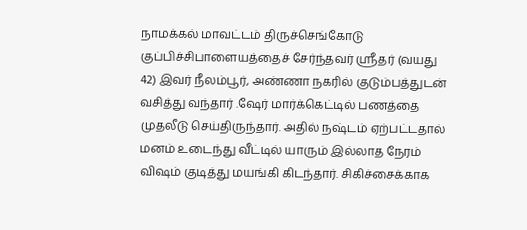நாமக்கல் மாவட்டம் திருச்செங்கோடு குப்பிச்சிபாளையத்தைச் சேர்ந்தவர் ஸ்ரீதர் (வயது 42) இவர் நீலம்பூர், அண்ணா நகரில் குடும்பத்துடன் வசித்து வந்தார் .ஷேர் மார்க்கெட்டில் பணத்தை முதலீடு செய்திருந்தார். அதில் நஷ்டம் ஏற்பட்டதால் மனம் உடைந்து வீட்டில் யாரும் இல்லாத நேரம் விஷம் குடித்து மயங்கி கிடந்தார். சிகிச்சைக்காக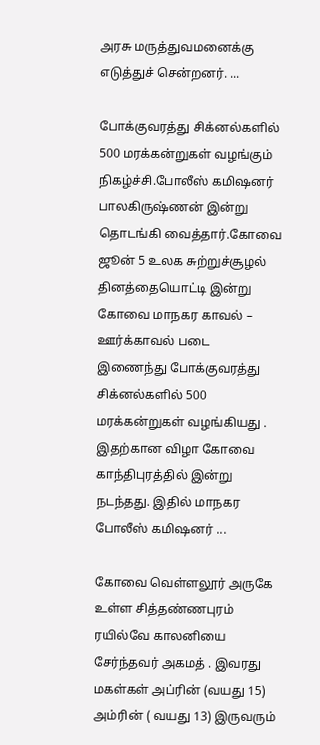அரசு மருத்துவமனைக்கு எடுத்துச் சென்றனர். ...

போக்குவரத்து சிக்னல்களில் 500 மரக்கன்றுகள் வழங்கும் நிகழ்ச்சி.போலீஸ் கமிஷனர் பாலகிருஷ்ணன் இன்று தொடங்கி வைத்தார்.கோவை ஜூன் 5 உலக சுற்றுச்சூழல் தினத்தையொட்டி இன்று கோவை மாநகர காவல் – ஊர்க்காவல் படை இணைந்து போக்குவரத்து சிக்னல்களில் 500 மரக்கன்றுகள் வழங்கியது . இதற்கான விழா கோவை காந்திபுரத்தில் இன்று நடந்தது. இதில் மாநகர போலீஸ் கமிஷனர் ...

கோவை வெள்ளலூர் அருகே உள்ள சித்தண்ணபுரம் ரயில்வே காலனியை சேர்ந்தவர் அகமத் . இவரது மகள்கள் அப்ரின் (வயது 15) அம்ரின் ( வயது 13) இருவரும்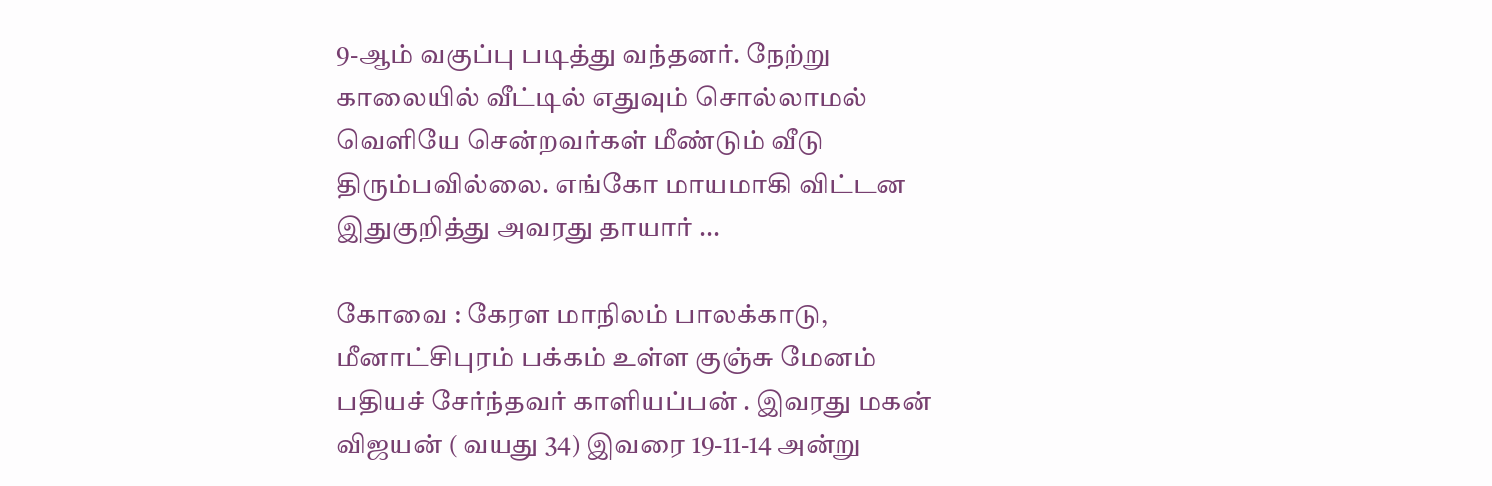9-ஆம் வகுப்பு படித்து வந்தனர். நேற்று காலையில் வீட்டில் எதுவும் சொல்லாமல் வெளியே சென்றவர்கள் மீண்டும் வீடு திரும்பவில்லை. எங்கோ மாயமாகி விட்டன இதுகுறித்து அவரது தாயார் ...

கோவை : கேரள மாநிலம் பாலக்காடு, மீனாட்சிபுரம் பக்கம் உள்ள குஞ்சு மேனம் பதியச் சேர்ந்தவர் காளியப்பன் . இவரது மகன் விஜயன் ( வயது 34) இவரை 19-11-14 அன்று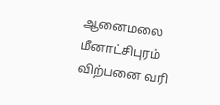ஆனைமலை மீனாட்சிபுரம் விற்பனை வரி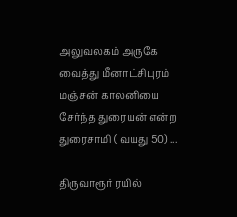அலுவலகம் அருகே வைத்து மீனாட்சிபுரம் மஞ்சன் காலனியை சேர்ந்த துரையன் என்ற துரைசாமி ( வயது 50) ...

திருவாரூர் ரயில்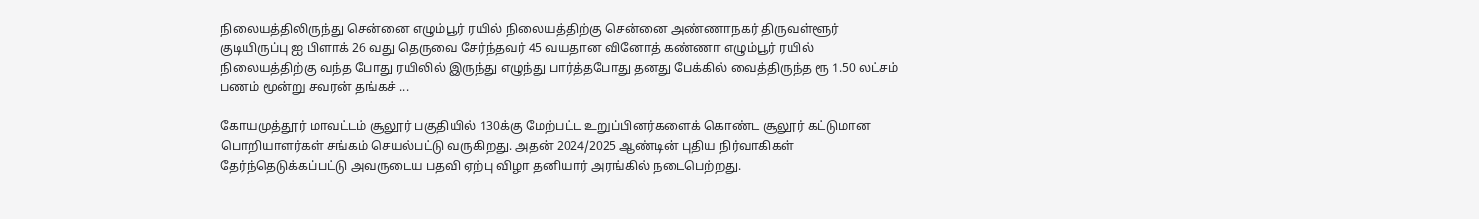நிலையத்திலிருந்து சென்னை எழும்பூர் ரயில் நிலையத்திற்கு சென்னை அண்ணாநகர் திருவள்ளூர் குடியிருப்பு ஐ பிளாக் 26 வது தெருவை சேர்ந்தவர் 45 வயதான வினோத் கண்ணா எழும்பூர் ரயில் நிலையத்திற்கு வந்த போது ரயிலில் இருந்து எழுந்து பார்த்தபோது தனது பேக்கில் வைத்திருந்த ரூ 1.50 லட்சம் பணம் மூன்று சவரன் தங்கச் ...

கோயமுத்தூர் மாவட்டம் சூலூர் பகுதியில் 130க்கு மேற்பட்ட உறுப்பினர்களைக் கொண்ட சூலூர் கட்டுமான பொறியாளர்கள் சங்கம் செயல்பட்டு வருகிறது. அதன் 2024/2025 ஆண்டின் புதிய நிர்வாகிகள் தேர்ந்தெடுக்கப்பட்டு அவருடைய பதவி ஏற்பு விழா தனியார் அரங்கில் நடைபெற்றது.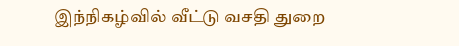இந்நிகழ்வில் வீட்டு வசதி துறை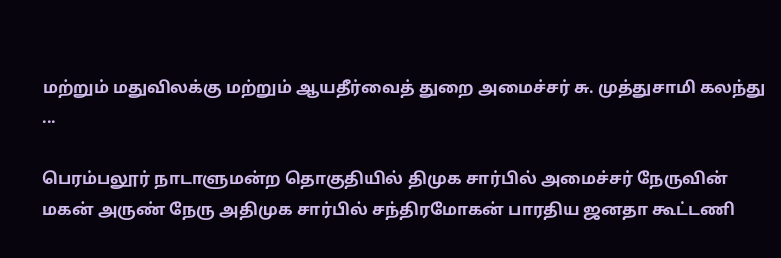மற்றும் மதுவிலக்கு மற்றும் ஆயதீர்வைத் துறை அமைச்சர் சு. முத்துசாமி கலந்து ...

பெரம்பலூர் நாடாளுமன்ற தொகுதியில் திமுக சார்பில் அமைச்சர் நேருவின் மகன் அருண் நேரு அதிமுக சார்பில் சந்திரமோகன் பாரதிய ஜனதா கூட்டணி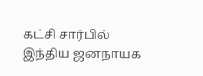கட்சி சார்பில் இந்திய ஜனநாயக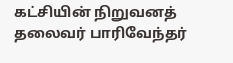கட்சியின் நிறுவனத் தலைவர் பாரிவேந்தர்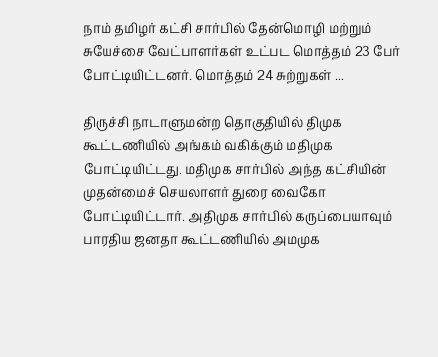நாம் தமிழர் கட்சி சார்பில் தேன்மொழி மற்றும் சுயேச்சை வேட்பாளர்கள் உட்பட மொத்தம் 23 பேர் போட்டியிட்டனர். மொத்தம் 24 சுற்றுகள் ...

திருச்சி நாடாளுமன்ற தொகுதியில் திமுக கூட்டணியில் அங்கம் வகிக்கும் மதிமுக போட்டியிட்டது. மதிமுக சார்பில் அந்த கட்சியின் முதன்மைச் செயலாளர் துரை வைகோ போட்டியிட்டார். அதிமுக சார்பில் கருப்பையாவும் பாரதிய ஜனதா கூட்டணியில் அமமுக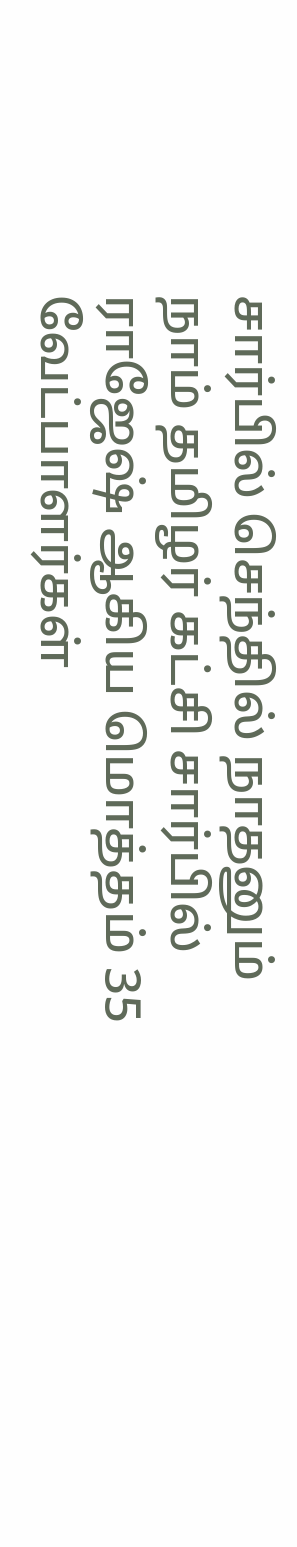சார்பில் செந்தில் நாதனும் நாம் தமிழர் கட்சி சார்பில் ராஜேஷ் ஆகிய மொத்தம் 35 வேட்பாளர்கள்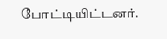போட்டியிட்டனர்.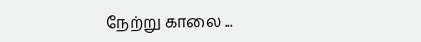நேற்று காலை ...